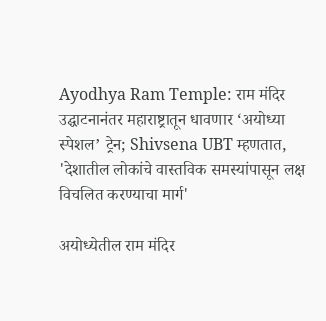Ayodhya Ram Temple: राम मंदिर उद्घाटनानंतर महाराष्ट्रातून धावणार ‘अयोध्या स्पेशल’ ट्रेन; Shivsena UBT म्हणतात, 'देशातील लोकांचे वास्तविक समस्यांपासून लक्ष विचलित करण्याचा मार्ग'

अयोध्येतील राम मंदिर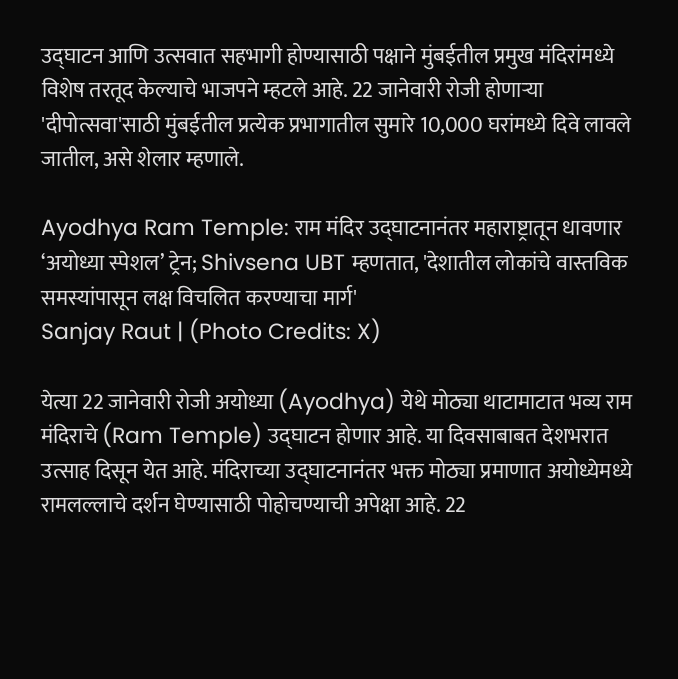उद्घाटन आणि उत्सवात सहभागी होण्यासाठी पक्षाने मुंबईतील प्रमुख मंदिरांमध्ये विशेष तरतूद केल्याचे भाजपने म्हटले आहे. 22 जानेवारी रोजी होणाऱ्या 'दीपोत्सवा'साठी मुंबईतील प्रत्येक प्रभागातील सुमारे 10,000 घरांमध्ये दिवे लावले जातील, असे शेलार म्हणाले.

Ayodhya Ram Temple: राम मंदिर उद्घाटनानंतर महाराष्ट्रातून धावणार ‘अयोध्या स्पेशल’ ट्रेन; Shivsena UBT म्हणतात, 'देशातील लोकांचे वास्तविक समस्यांपासून लक्ष विचलित करण्याचा मार्ग'
Sanjay Raut | (Photo Credits: X)

येत्या 22 जानेवारी रोजी अयोध्या (Ayodhya) येथे मोठ्या थाटामाटात भव्य राम मंदिराचे (Ram Temple) उद्घाटन होणार आहे. या दिवसाबाबत देशभरात उत्साह दिसून येत आहे. मंदिराच्या उद्घाटनानंतर भक्त मोठ्या प्रमाणात अयोध्येमध्ये रामलल्लाचे दर्शन घेण्यासाठी पोहोचण्याची अपेक्षा आहे. 22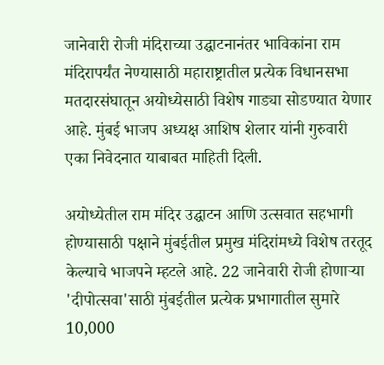जानेवारी रोजी मंदिराच्या उद्घाटनानंतर भाविकांना राम मंदिरापर्यंत नेण्यासाठी महाराष्ट्रातील प्रत्येक विधानसभा मतदारसंघातून अयोध्येसाठी विशेष गाड्या सोडण्यात येणार आहे. मुंबई भाजप अध्यक्ष आशिष शेलार यांनी गुरुवारी एका निवेदनात याबाबत माहिती दिली.

अयोध्येतील राम मंदिर उद्घाटन आणि उत्सवात सहभागी होण्यासाठी पक्षाने मुंबईतील प्रमुख मंदिरांमध्ये विशेष तरतूद केल्याचे भाजपने म्हटले आहे. 22 जानेवारी रोजी होणाऱ्या 'दीपोत्सवा'साठी मुंबईतील प्रत्येक प्रभागातील सुमारे 10,000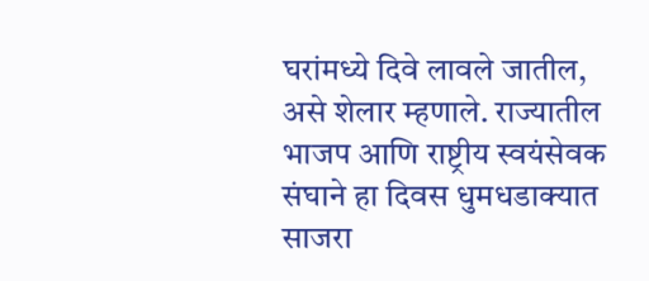घरांमध्ये दिवे लावले जातील, असे शेलार म्हणाले. राज्यातील भाजप आणि राष्ट्रीय स्वयंसेवक संघाने हा दिवस धुमधडाक्यात साजरा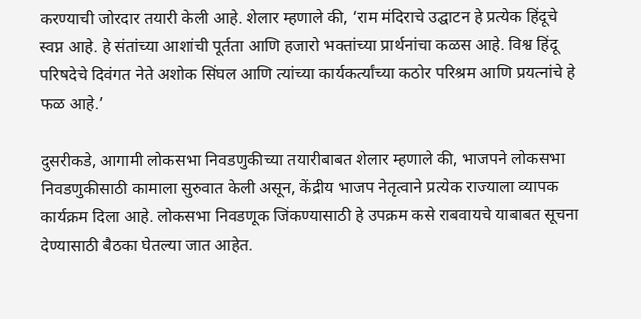करण्याची जोरदार तयारी केली आहे. शेलार म्हणाले की, ‘राम मंदिराचे उद्घाटन हे प्रत्येक हिंदूचे स्वप्न आहे. हे संतांच्या आशांची पूर्तता आणि हजारो भक्तांच्या प्रार्थनांचा कळस आहे. विश्व हिंदू परिषदेचे दिवंगत नेते अशोक सिंघल आणि त्यांच्या कार्यकर्त्यांच्या कठोर परिश्रम आणि प्रयत्नांचे हे फळ आहे.’

दुसरीकडे, आगामी लोकसभा निवडणुकीच्या तयारीबाबत शेलार म्हणाले की, भाजपने लोकसभा निवडणुकीसाठी कामाला सुरुवात केली असून, केंद्रीय भाजप नेतृत्वाने प्रत्येक राज्याला व्यापक कार्यक्रम दिला आहे. लोकसभा निवडणूक जिंकण्यासाठी हे उपक्रम कसे राबवायचे याबाबत सूचना देण्यासाठी बैठका घेतल्या जात आहेत.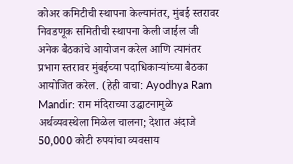कोअर कमिटीची स्थापना केल्यानंतर, मुंबई स्तरावर निवडणूक समितीची स्थापना केली जाईल जी अनेक बैठकांचे आयोजन करेल आणि त्यानंतर प्रभाग स्तरावर मुंबईच्या पदाधिकाऱ्यांच्या बैठका आयोजित करेल. (हेही वाचा: Ayodhya Ram Mandir: राम मंदिराच्या उद्घाटनामुळे अर्थव्यवस्थेला मिळेल चालना; देशात अंदाजे 50,000 कोटी रुपयांचा व्यवसाय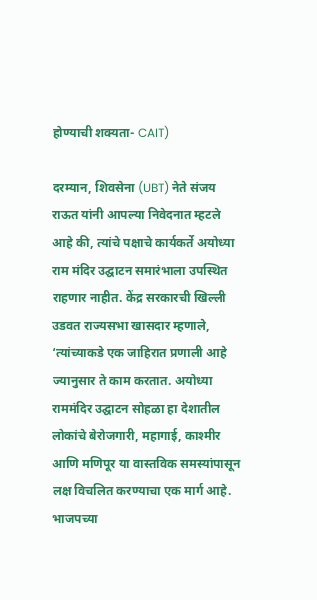होण्याची शक्यता- CAIT)

दरम्यान, शिवसेना (UBT) नेते संजय राऊत यांनी आपल्या निवेदनात म्हटले आहे की, त्यांचे पक्षाचे कार्यकर्ते अयोध्या राम मंदिर उद्घाटन समारंभाला उपस्थित राहणार नाहीत. केंद्र सरकारची खिल्ली उडवत राज्यसभा खासदार म्हणाले, ‘त्यांच्याकडे एक जाहिरात प्रणाली आहे ज्यानुसार ते काम करतात. अयोध्या राममंदिर उद्घाटन सोहळा हा देशातील लोकांचे बेरोजगारी, महागाई, काश्मीर आणि मणिपूर या वास्तविक समस्यांपासून लक्ष विचलित करण्याचा एक मार्ग आहे. भाजपच्या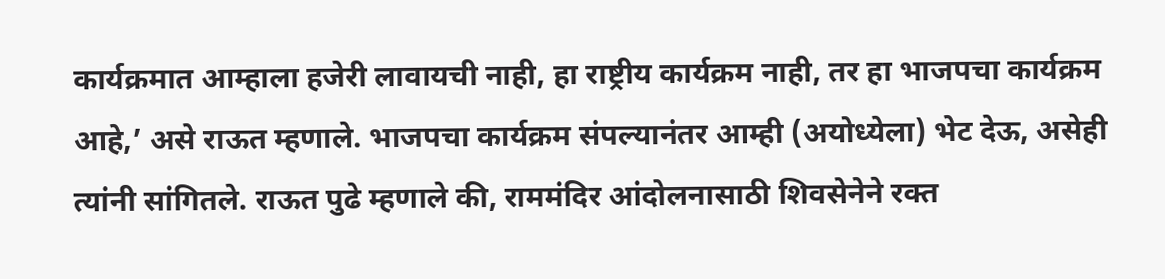कार्यक्रमात आम्हाला हजेरी लावायची नाही, हा राष्ट्रीय कार्यक्रम नाही, तर हा भाजपचा कार्यक्रम आहे,’ असे राऊत म्हणाले. भाजपचा कार्यक्रम संपल्यानंतर आम्ही (अयोध्येला) भेट देऊ, असेही त्यांनी सांगितले. राऊत पुढे म्हणाले की, राममंदिर आंदोलनासाठी शिवसेनेने रक्त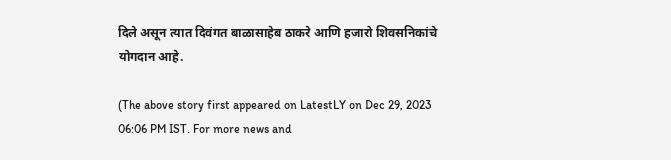दिले असून त्यात दिवंगत बाळासाहेब ठाकरे आणि हजारो शिवसनिकांचे योगदान आहे.

(The above story first appeared on LatestLY on Dec 29, 2023 06:06 PM IST. For more news and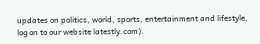updates on politics, world, sports, entertainment and lifestyle, log on to our website latestly.com).